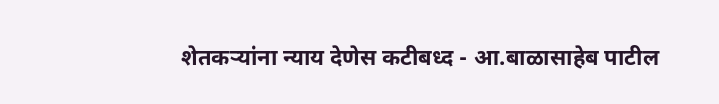शेतकर्‍यांना न्याय देणेस कटीबध्द - आ.बाळासाहेब पाटील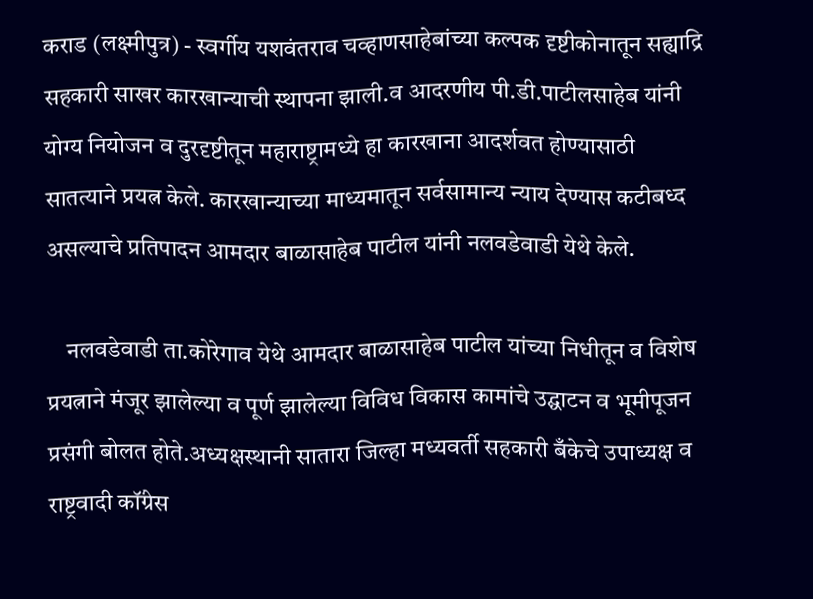कराड (लक्ष्मीपुत्र) - स्वर्गीय यशवंतराव चव्हाणसाहेबांच्या कल्पक दृष्टीकोनातून सह्याद्रि सहकारी साखर कारखान्याची स्थापना झाली.व आदरणीय पी.डी.पाटीलसाहेब यांनी योग्य नियोजन व दुरदृष्टीतून महाराष्ट्रामध्ये हा कारखाना आदर्शवत होण्यासाठी सातत्याने प्रयत्न केले. कारखान्याच्या माध्यमातून सर्वसामान्य न्याय देण्यास कटीबध्द असल्याचे प्रतिपादन आमदार बाळासाहेब पाटील यांनी नलवडेवाडी येथे केले.

    नलवडेवाडी ता.कोरेगाव येथे आमदार बाळासाहेब पाटील यांच्या निधीतून व विशेष प्रयत्नाने मंजूर झालेल्या व पूर्ण झालेल्या विविध विकास कामांचे उद्घाटन व भूमीपूजन प्रसंगी बोलत होते.अध्यक्षस्थानी सातारा जिल्हा मध्यवर्ती सहकारी बँकेचे उपाध्यक्ष व राष्ट्रवादी कॉंग्रेस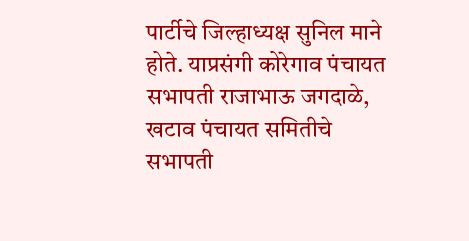पार्टीचे जिल्हाध्यक्ष सुनिल माने होते. याप्रसंगी कोरेगाव पंचायत सभापती राजाभाऊ जगदाळे, खटाव पंचायत समितीचे सभापती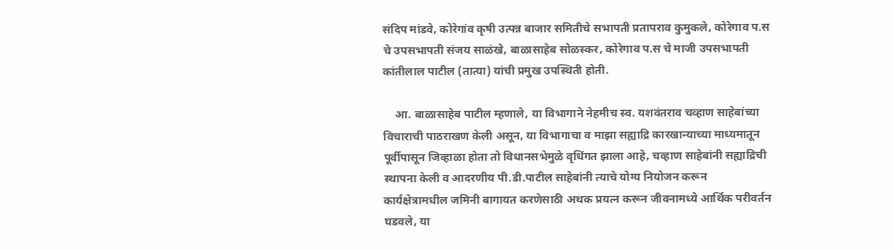संदिप मांडवे, कोरेगांव कृषी उत्पन्न बाजार समितीचे सभापती प्रतापराव कुमुकले, कोरेगाव प.स चे उपसभापती संजय साळंखे, बाळासाहेब सोळस्कर, कोरेगाव प.स चे माजी उपसभापती कांतीलाल पाटील (तात्या) यांची प्रमुख उपस्थिती होती.

    आ. बाळासाहेब पाटील म्हणाले, या विभागाने नेहमीच स्व. यशवंतराव चव्हाण साहेबांच्या विचाराची पाठराखण केली असून, या विभागाचा व माझा सह्याद्रि कारखान्याच्या माध्यमातून पूर्वीपासून जिव्हाळा होता तो विधानसभेमुळे वृधिंगत झाला आहे, चव्हाण साहेबांनी सह्याद्रिची स्थापना केली व आदरणीय पी.डी.पाटील साहेबांनी त्याचे योग्य नियोजन करून कार्यक्षेत्रामधील जमिनी बागायत करणेसाठी अथक प्रयत्न करून जीवनामध्ये आर्थिक परीवर्तन घडवले, या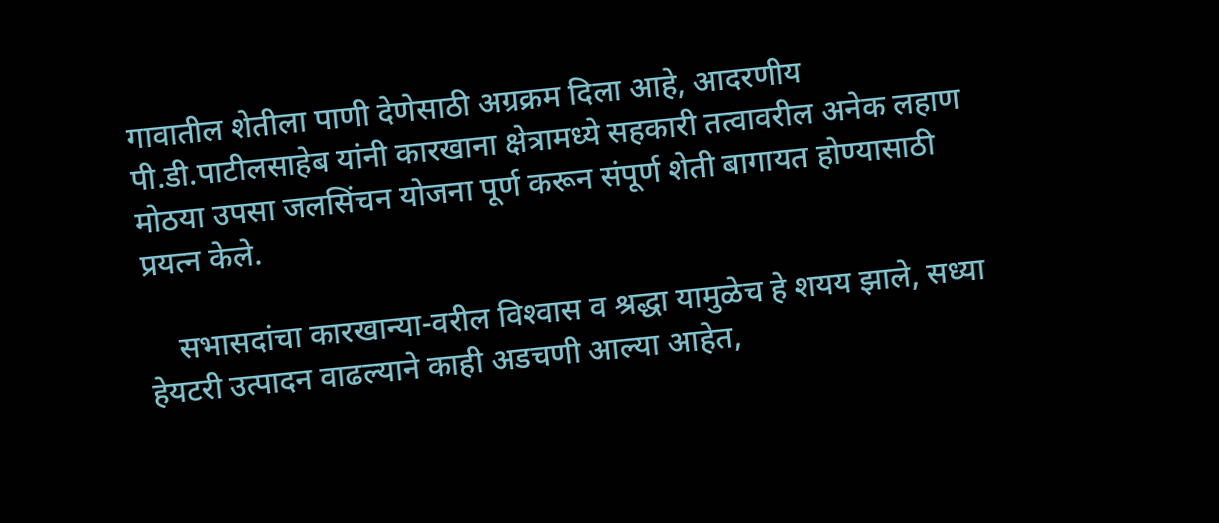गावातील शेतीला पाणी देणेसाठी अग्रक्रम दिला आहे, आदरणीय पी.डी.पाटीलसाहेब यांनी कारखाना क्षेत्रामध्ये सहकारी तत्वावरील अनेक लहाण मोठया उपसा जलसिंचन योजना पूर्ण करून संपूर्ण शेती बागायत होण्यासाठी प्रयत्न केले.

    सभासदांचा कारखान्या-वरील विश्‍वास व श्रद्धा यामुळेच हे शयय झाले, सध्या हेयटरी उत्पादन वाढल्याने काही अडचणी आल्या आहेत,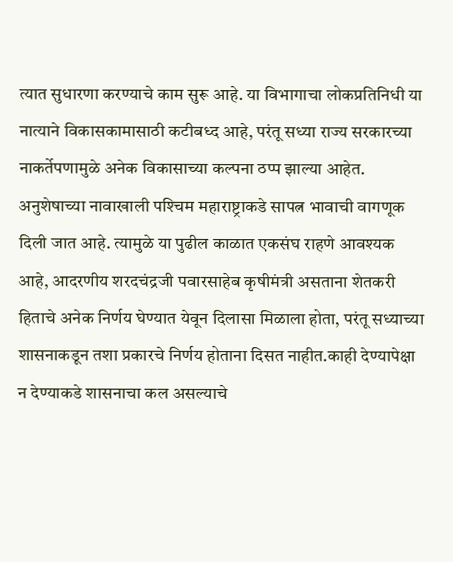त्यात सुधारणा करण्याचे काम सुरू आहे. या विभागाचा लोकप्रतिनिधी या नात्याने विकासकामासाठी कटीबध्द आहे, परंतू सध्या राज्य सरकारच्या नाकर्तेपणामुळे अनेक विकासाच्या कल्पना ठप्प झाल्या आहेत. अनुशेषाच्या नावाखाली पश्‍चिम महाराष्ट्राकडे सापत्न भावाची वागणूक दिली जात आहे. त्यामुळे या पुढील काळात एकसंघ राहणे आवश्यक आहे, आदरणीय शरदचंद्रजी पवारसाहेब कृषीमंत्री असताना शेतकरी हिताचे अनेक निर्णय घेण्यात येवून दिलासा मिळाला होता, परंतू सध्याच्या शासनाकडून तशा प्रकारचे निर्णय होताना दिसत नाहीत.काही देण्यापेक्षा न देण्याकडे शासनाचा कल असल्याचे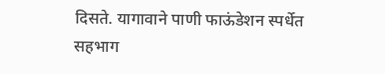दिसते. यागावाने पाणी फाऊंडेशन स्पर्धेत सहभाग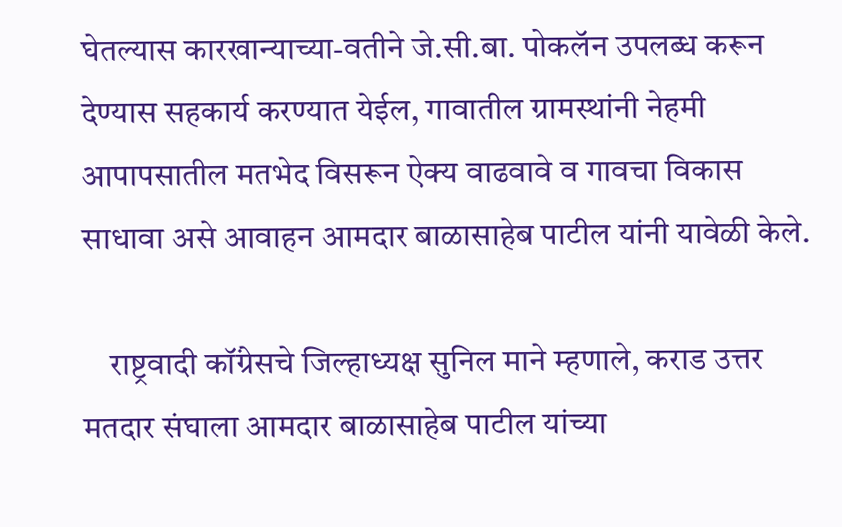घेतल्यास कारखान्याच्या-वतीने जे.सी.बा. पोकलॅन उपलब्ध करून देण्यास सहकार्य करण्यात येईल, गावातील ग्रामस्थांनी नेहमी आपापसातील मतभेद विसरून ऐक्य वाढवावे व गावचा विकास साधावा असे आवाहन आमदार बाळासाहेब पाटील यांनी यावेळी केले.

    राष्ट्रवादी कॉंग्रेसचे जिल्हाध्यक्ष सुनिल माने म्हणाले, कराड उत्तर मतदार संघाला आमदार बाळासाहेब पाटील यांच्या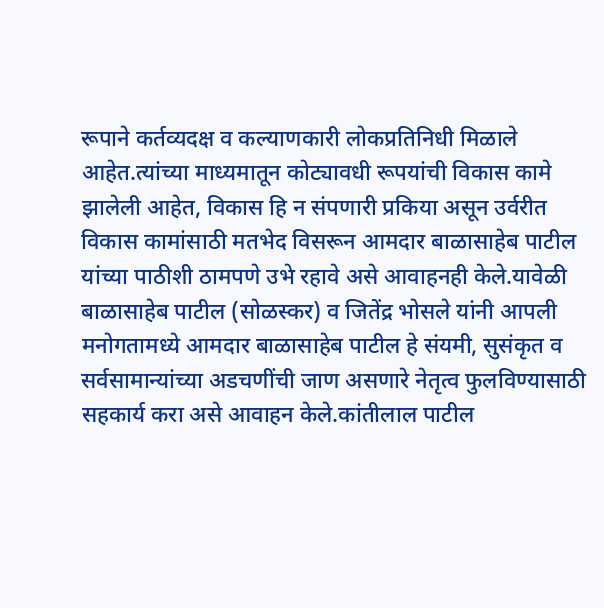रूपाने कर्तव्यदक्ष व कल्याणकारी लोकप्रतिनिधी मिळाले आहेत.त्यांच्या माध्यमातून कोट्यावधी रूपयांची विकास कामे झालेली आहेत, विकास हि न संपणारी प्रकिया असून उर्वरीत विकास कामांसाठी मतभेद विसरून आमदार बाळासाहेब पाटील यांच्या पाठीशी ठामपणे उभे रहावे असे आवाहनही केले.यावेळी बाळासाहेब पाटील (सोळस्कर) व जितेंद्र भोसले यांनी आपली मनोगतामध्ये आमदार बाळासाहेब पाटील हे संयमी, सुसंकृत व सर्वसामान्यांच्या अडचणींची जाण असणारे नेतृत्व फुलविण्यासाठी सहकार्य करा असे आवाहन केले.कांतीलाल पाटील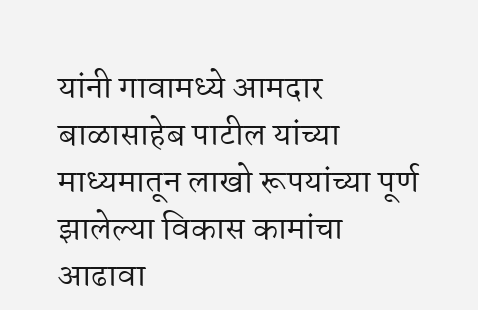यांनी गावामध्ये आमदार बाळासाहेब पाटील यांच्या माध्यमातून लाखो रूपयांच्या पूर्ण झालेल्या विकास कामांचा आढावा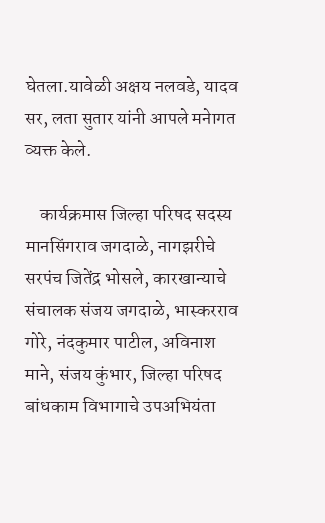घेतला.यावेळी अक्षय नलवडे, यादव सर, लता सुतार यांनी आपले मनेागत व्यक्त केले.

    कार्यक्रमास जिल्हा परिषद सदस्य मानसिंगराव जगदाळे, नागझरीचे सरपंच जितेंद्र भोसले, कारखान्याचे संचालक संजय जगदाळे, भास्करराव गोरे, नंदकुमार पाटील, अविनाश माने, संजय कुंभार, जिल्हा परिषद बांधकाम विभागाचे उपअभियंता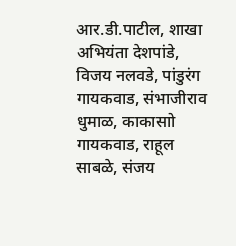आर.डी.पाटील, शाखा अभियंता देशपांडे, विजय नलवडे, पांडुरंग गायकवाड, संभाजीराव धुमाळ, काकासाो गायकवाड, राहूल साबळे, संजय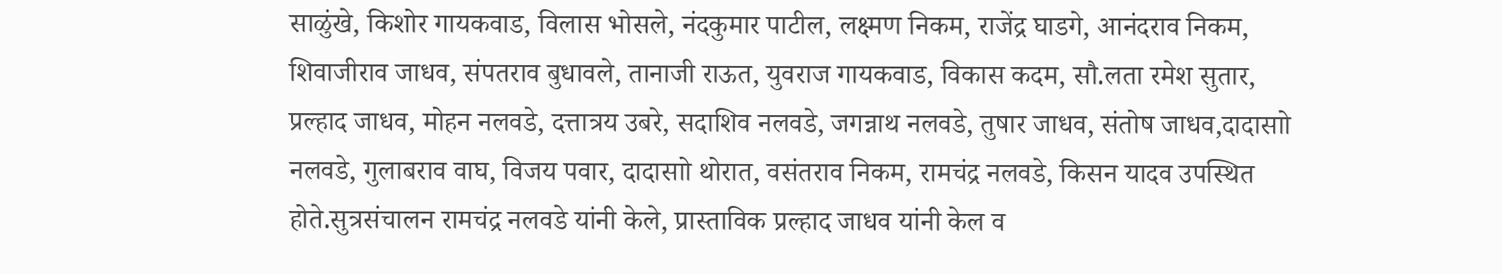साळुंखे, किशोर गायकवाड, विलास भोसले, नंदकुमार पाटील, लक्ष्मण निकम, राजेंद्र घाडगे, आनंदराव निकम, शिवाजीराव जाधव, संपतराव बुधावले, तानाजी राऊत, युवराज गायकवाड, विकास कदम, सौ.लता रमेश सुतार, प्रल्हाद जाधव, मोहन नलवडे, दत्तात्रय उबरे, सदाशिव नलवडे, जगन्नाथ नलवडे, तुषार जाधव, संतोष जाधव,दादासाो नलवडे, गुलाबराव वाघ, विजय पवार, दादासाो थोरात, वसंतराव निकम, रामचंद्र नलवडे, किसन यादव उपस्थित होते.सुत्रसंचालन रामचंद्र नलवडे यांनी केले, प्रास्ताविक प्रल्हाद जाधव यांनी केल व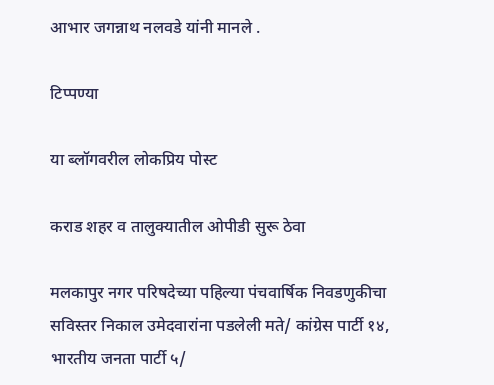आभार जगन्नाथ नलवडे यांनी मानले .

टिप्पण्या

या ब्लॉगवरील लोकप्रिय पोस्ट

कराड शहर व तालुक्यातील ओपीडी सुरू ठेवा

मलकापुर नगर परिषदेच्या पहिल्या पंचवार्षिक निवडणुकीचा सविस्तर निकाल उमेदवारांना पडलेली मते/ कांग्रेस पार्टी १४, भारतीय जनता पार्टी ५/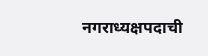नगराध्यक्षपदाची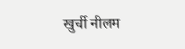खुर्ची नीलम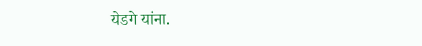येडगे यांना.